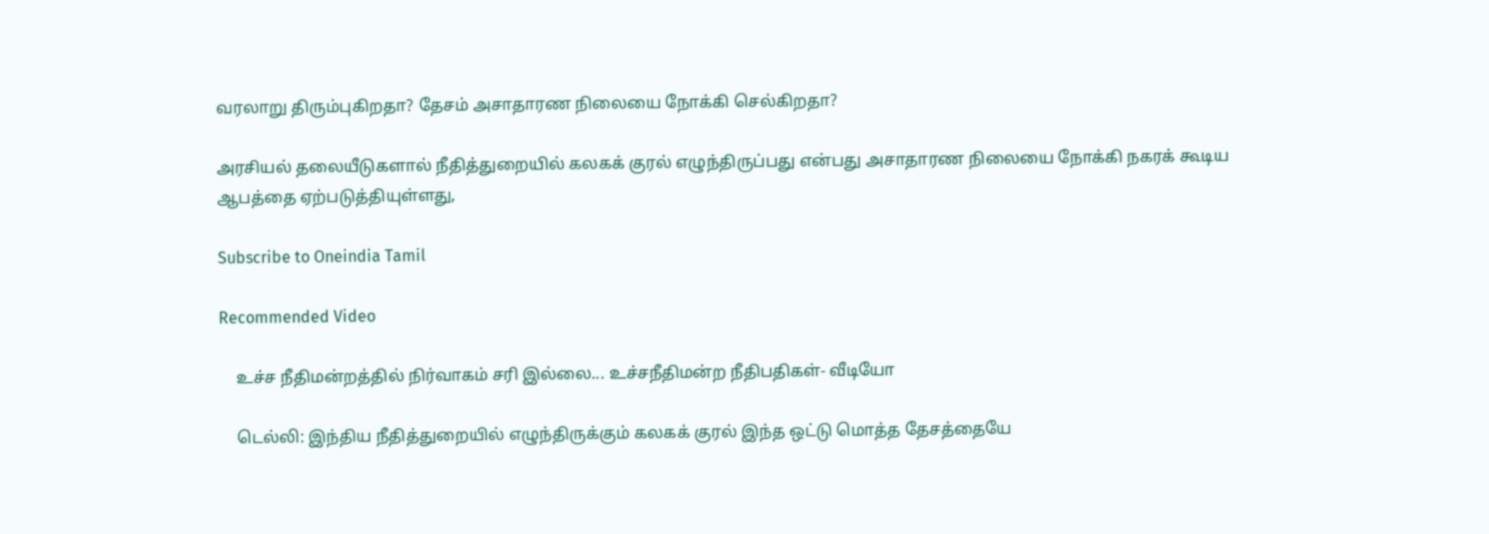வரலாறு திரும்புகிறதா? தேசம் அசாதாரண நிலையை நோக்கி செல்கிறதா?

அரசியல் தலையீடுகளால் நீதித்துறையில் கலகக் குரல் எழுந்திருப்பது என்பது அசாதாரண நிலையை நோக்கி நகரக் கூடிய ஆபத்தை ஏற்படுத்தியுள்ளது,

Subscribe to Oneindia Tamil

Recommended Video

    உச்ச நீதிமன்றத்தில் நிர்வாகம் சரி இல்லை... உச்சநீதிமன்ற நீதிபதிகள்- வீடியோ

    டெல்லி: இந்திய நீதித்துறையில் எழுந்திருக்கும் கலகக் குரல் இந்த ஒட்டு மொத்த தேசத்தையே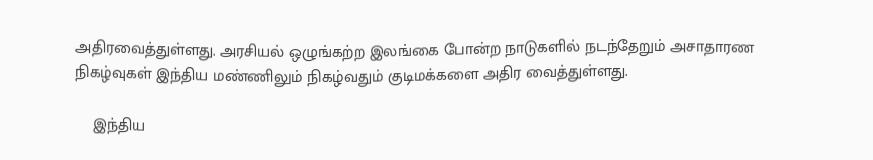அதிரவைத்துள்ளது. அரசியல் ஒழுங்கற்ற இலங்கை போன்ற நாடுகளில் நடந்தேறும் அசாதாரண நிகழ்வுகள் இந்திய மண்ணிலும் நிகழ்வதும் குடிமக்களை அதிர வைத்துள்ளது.

    இந்திய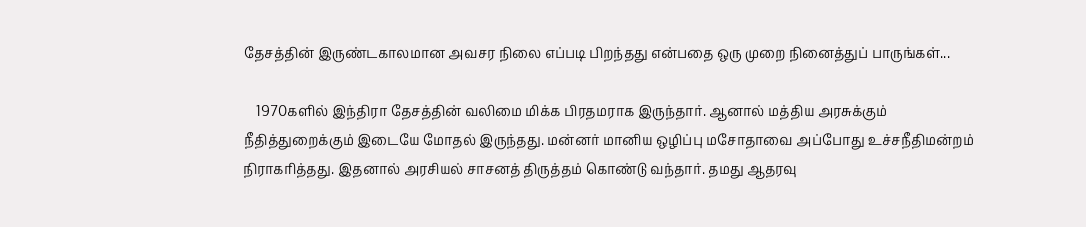தேசத்தின் இருண்டகாலமான அவசர நிலை எப்படி பிறந்தது என்பதை ஒரு முறை நினைத்துப் பாருங்கள்...

    1970களில் இந்திரா தேசத்தின் வலிமை மிக்க பிரதமராக இருந்தார். ஆனால் மத்திய அரசுக்கும் நீதித்துறைக்கும் இடையே மோதல் இருந்தது. மன்னர் மானிய ஒழிப்பு மசோதாவை அப்போது உச்சநீதிமன்றம் நிராகரித்தது. இதனால் அரசியல் சாசனத் திருத்தம் கொண்டு வந்தார். தமது ஆதரவு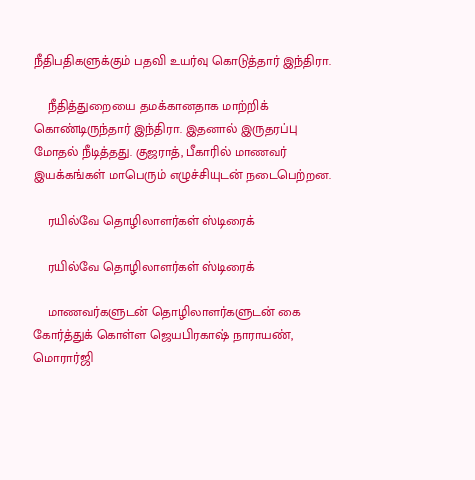நீதிபதிகளுக்கும் பதவி உயர்வு கொடுத்தார் இந்திரா.

    நீதித்துறையை தமக்கானதாக மாற்றிக் கொண்டிருந்தார் இந்திரா. இதனால் இருதரப்பு மோதல் நீடித்தது. குஜராத், பீகாரில் மாணவர் இயக்கங்கள் மாபெரும் எழுச்சியுடன் நடைபெற்றன.

    ரயில்வே தொழிலாளர்கள் ஸ்டிரைக்

    ரயில்வே தொழிலாளர்கள் ஸ்டிரைக்

    மாணவர்களுடன் தொழிலாளர்களுடன் கை கோர்த்துக் கொள்ள ஜெயபிரகாஷ் நாராயண், மொரார்ஜி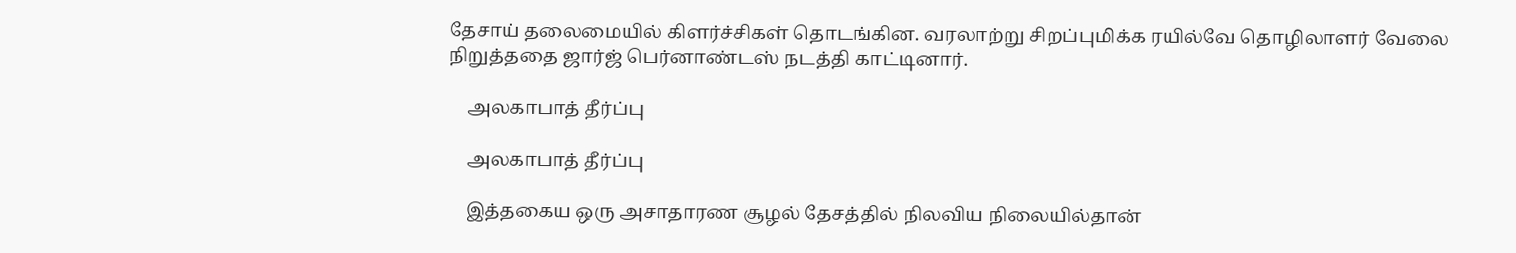தேசாய் தலைமையில் கிளர்ச்சிகள் தொடங்கின. வரலாற்று சிறப்புமிக்க ரயில்வே தொழிலாளர் வேலை நிறுத்ததை ஜார்ஜ் பெர்னாண்டஸ் நடத்தி காட்டினார்.

    அலகாபாத் தீர்ப்பு

    அலகாபாத் தீர்ப்பு

    இத்தகைய ஒரு அசாதாரண சூழல் தேசத்தில் நிலவிய நிலையில்தான்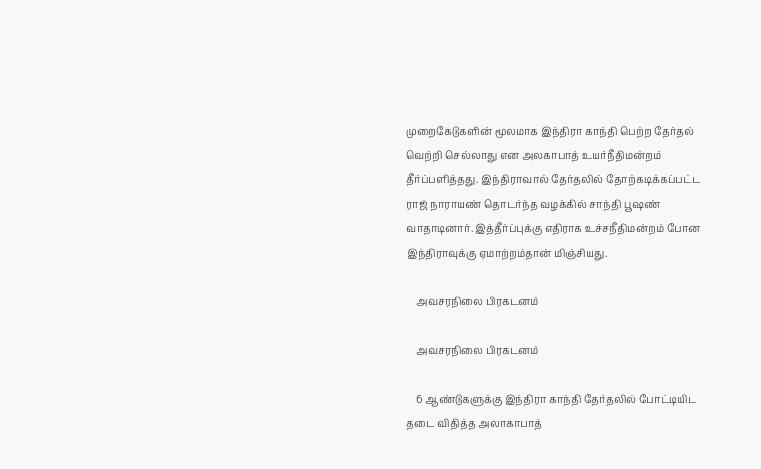முறைகேடுகளின் மூலமாக இந்திரா காந்தி பெற்ற தேர்தல் வெற்றி செல்லாது என அலகாபாத் உயர்நீதிமன்றம் தீர்ப்பளித்தது. இந்திராவால் தேர்தலில் தோற்கடிக்கப்பட்ட ராஜ் நாராயண் தொடர்ந்த வழக்கில் சாந்தி பூஷண் வாதாடினார். இத்தீர்ப்புக்கு எதிராக உச்சநீதிமன்றம் போன இந்திராவுக்கு ஏமாற்றம்தான் மிஞ்சியது.

    அவசரநிலை பிரகடனம்

    அவசரநிலை பிரகடனம்

    6 ஆண்டுகளுக்கு இந்திரா காந்தி தேர்தலில் போட்டியிட தடை விதித்த அலாகாபாத்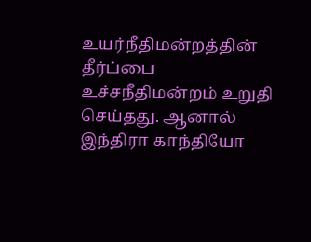உயர்நீதிமன்றத்தின் தீர்ப்பை உச்சநீதிமன்றம் உறுதி செய்தது. ஆனால் இந்திரா காந்தியோ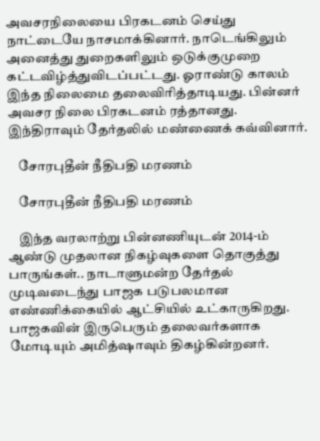அவசரநிலையை பிரகடனம் செய்து நாட்டையே நாசமாக்கினார். நாடெங்கிலும் அனைத்து துறைகளிலும் ஒடுக்குமுறை கட்டவிழ்த்துவிடப்பட்டது. ஓராண்டு காலம் இந்த நிலைமை தலைவிரித்தாடியது. பின்னர் அவசர நிலை பிரகடனம் ரத்தானது. இந்திராவும் தேர்தலில் மண்ணைக் கவ்வினார்.

    சோரபுதீன் நீதிபதி மரணம்

    சோரபுதீன் நீதிபதி மரணம்

    இந்த வரலாற்று பின்னணியுடன் 2014-ம் ஆண்டு முதலான நிகழ்வுகளை தொகுத்து பாருங்கள்.. நாடாளுமன்ற தேர்தல் முடிவடைந்து பாஜக படுபலமான எண்ணிக்கையில் ஆட்சியில் உட்காருகிறது. பாஜகவின் இருபெரும் தலைவர்களாக மோடியும் அமித்ஷாவும் திகழ்கின்றனர்.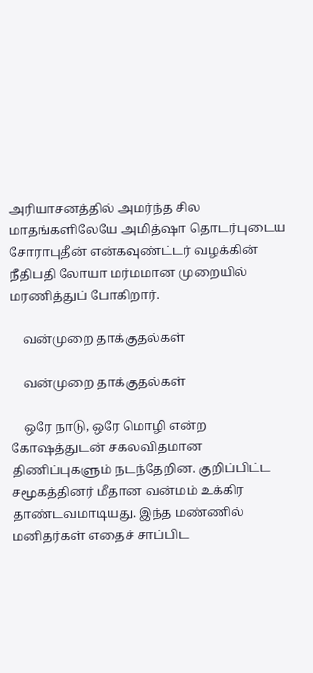அரியாசனத்தில் அமர்ந்த சில மாதங்களிலேயே அமித்ஷா தொடர்புடைய சோராபுதீன் என்கவுண்ட்டர் வழக்கின் நீதிபதி லோயா மர்மமான முறையில் மரணித்துப் போகிறார்.

    வன்முறை தாக்குதல்கள்

    வன்முறை தாக்குதல்கள்

    ஒரே நாடு, ஒரே மொழி என்ற கோஷத்துடன் சகலவிதமான திணிப்புகளும் நடந்தேறின. குறிப்பிட்ட சமூகத்தினர் மீதான வன்மம் உக்கிர தாண்டவமாடியது. இந்த மண்ணில் மனிதர்கள் எதைச் சாப்பிட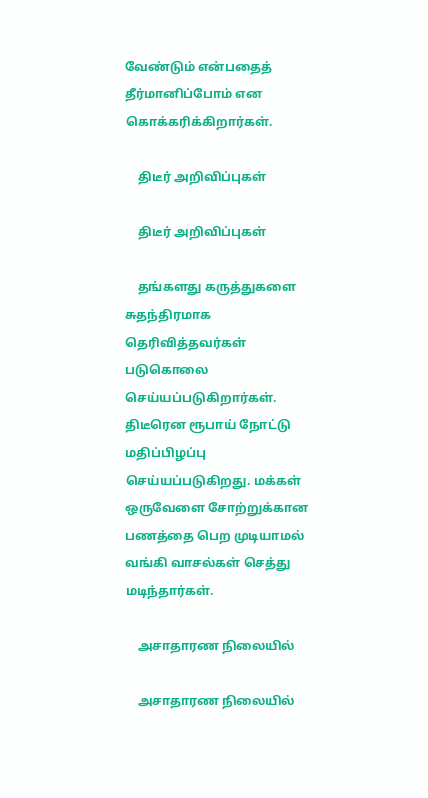வேண்டும் என்பதைத் தீர்மானிப்போம் என கொக்கரிக்கிறார்கள்.

    திடீர் அறிவிப்புகள்

    திடீர் அறிவிப்புகள்

    தங்களது கருத்துகளை சுதந்திரமாக தெரிவித்தவர்கள் படுகொலை செய்யப்படுகிறார்கள். திடீரென ரூபாய் நோட்டு மதிப்பிழப்பு செய்யப்படுகிறது. மக்கள் ஒருவேளை சோற்றுக்கான பணத்தை பெற முடியாமல் வங்கி வாசல்கள் செத்து மடிந்தார்கள்.

    அசாதாரண நிலையில்

    அசாதாரண நிலையில்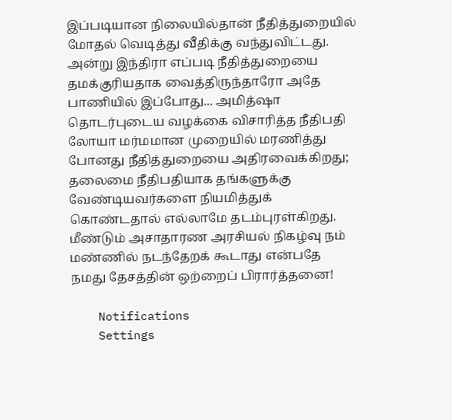இப்படியான நிலையில்தான் நீதித்துறையில் மோதல் வெடித்து வீதிக்கு வந்துவிட்டது. அன்று இந்திரா எப்படி நீதித்துறையை தமக்குரியதாக வைத்திருந்தாரோ அதே பாணியில் இப்போது... அமித்ஷா தொடர்புடைய வழக்கை விசாரித்த நீதிபதி லோயா மர்மமான முறையில் மரணித்து போனது நீதித்துறையை அதிரவைக்கிறது; தலைமை நீதிபதியாக தங்களுக்கு வேண்டியவர்களை நியமித்துக் கொண்டதால் எல்லாமே தடம்புரள்கிறது. மீண்டும் அசாதாரண அரசியல் நிகழ்வு நம் மண்ணில் நடந்தேறக் கூடாது என்பதே நமது தேசத்தின் ஒற்றைப் பிரார்த்தனை!

    Notifications
    Settings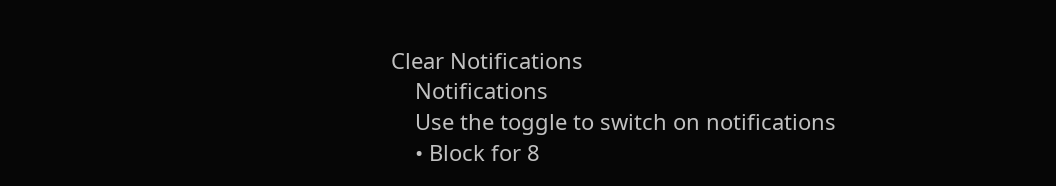Clear Notifications
    Notifications
    Use the toggle to switch on notifications
    • Block for 8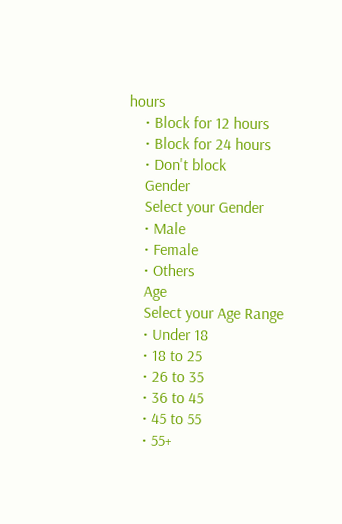hours
    • Block for 12 hours
    • Block for 24 hours
    • Don't block
    Gender
    Select your Gender
    • Male
    • Female
    • Others
    Age
    Select your Age Range
    • Under 18
    • 18 to 25
    • 26 to 35
    • 36 to 45
    • 45 to 55
    • 55+